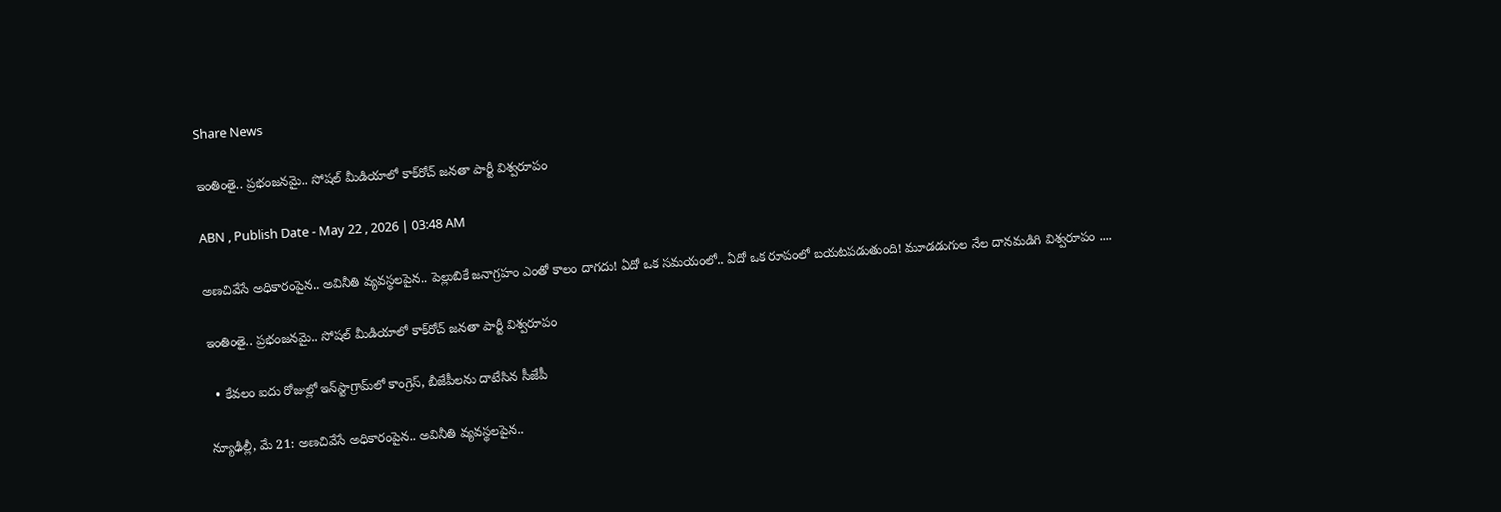Share News

ఇంతింతై.. ప్రభంజనమై.. సోషల్‌ మీడియాలో కాక్‌రోచ్‌ జనతా పార్టీ విశ్వరూపం

ABN , Publish Date - May 22 , 2026 | 03:48 AM

అణచివేసే అధికారంపైన.. అవినీతి వ్యవస్థలపైన.. పెల్లుబికే జనాగ్రహం ఎంతో కాలం దాగదు! ఏదో ఒక సమయంలో.. ఏదో ఒక రూపంలో బయటపడుతుంది! మూడడుగుల నేల దానమడిగి విశ్వరూపం ....

ఇంతింతై.. ప్రభంజనమై.. సోషల్‌ మీడియాలో కాక్‌రోచ్‌ జనతా పార్టీ విశ్వరూపం

  • కేవలం ఐదు రోజుల్లో ఇన్‌స్టాగ్రామ్‌లో కాంగ్రెస్‌, బీజేపీలను దాటేసిన సీజేపీ

న్యూఢిల్లీ, మే 21: అణచివేసే అధికారంపైన.. అవినీతి వ్యవస్థలపైన..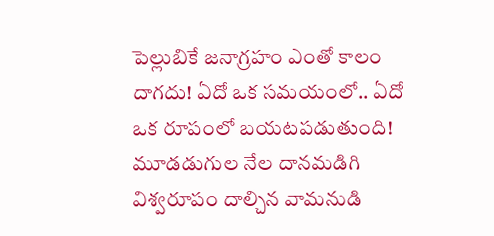పెల్లుబికే జనాగ్రహం ఎంతో కాలం దాగదు! ఏదో ఒక సమయంలో.. ఏదో ఒక రూపంలో బయటపడుతుంది! మూడడుగుల నేల దానమడిగి విశ్వరూపం దాల్చిన వామనుడి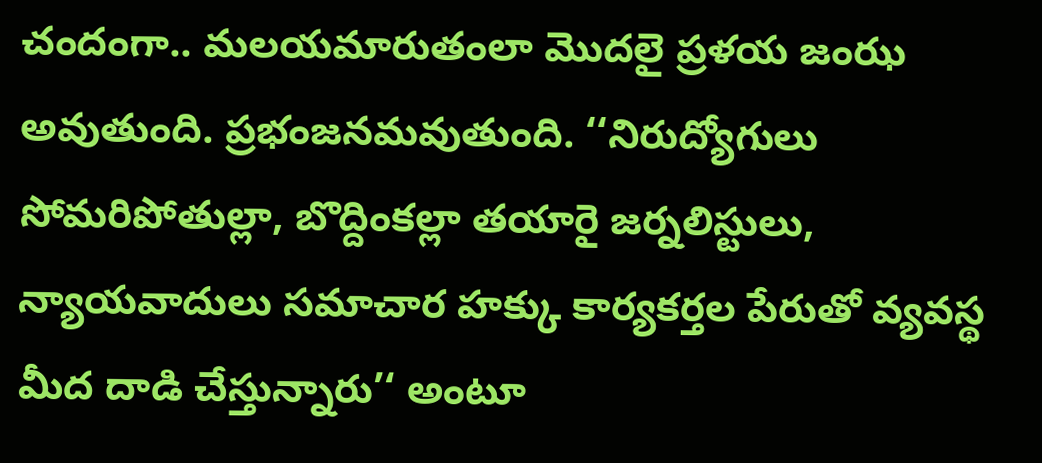చందంగా.. మలయమారుతంలా మొదలై ప్రళయ జంఝ అవుతుంది. ప్రభంజనమవుతుంది. ‘‘నిరుద్యోగులు సోమరిపోతుల్లా, బొద్దింకల్లా తయారై జర్నలిస్టులు, న్యాయవాదులు సమాచార హక్కు కార్యకర్తల పేరుతో వ్యవస్థ మీద దాడి చేస్తున్నారు’‘ అంటూ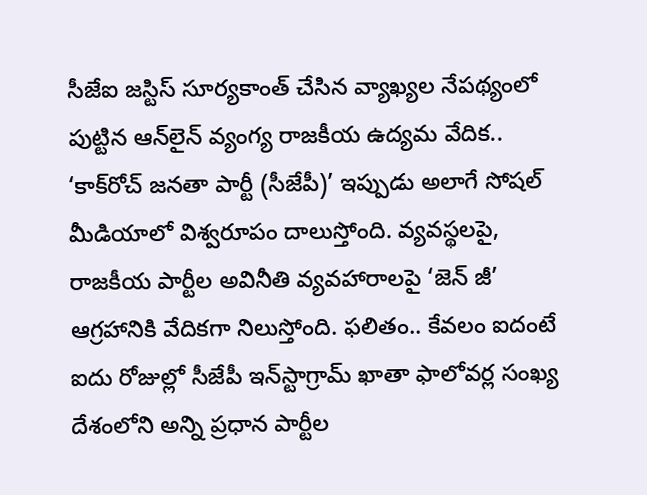సీజేఐ జస్టిస్‌ సూర్యకాంత్‌ చేసిన వ్యాఖ్యల నేపథ్యంలో పుట్టిన ఆన్‌లైన్‌ వ్యంగ్య రాజకీయ ఉద్యమ వేదిక.. ‘కాక్‌రోచ్‌ జనతా పార్టీ (సీజేపీ)’ ఇప్పుడు అలాగే సోషల్‌ మీడియాలో విశ్వరూపం దాలుస్తోంది. వ్యవస్థలపై, రాజకీయ పార్టీల అవినీతి వ్యవహారాలపై ‘జెన్‌ జీ’ ఆగ్రహానికి వేదికగా నిలుస్తోంది. ఫలితం.. కేవలం ఐదంటే ఐదు రోజుల్లో సీజేపీ ఇన్‌స్టాగ్రామ్‌ ఖాతా ఫాలోవర్ల సంఖ్య దేశంలోని అన్ని ప్రధాన పార్టీల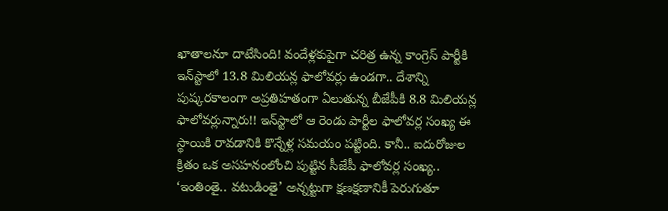ఖాతాలనూ దాటేసింది! వందేళ్లకుపైగా చరిత్ర ఉన్న కాంగ్రెస్‌ పార్టీకి ఇన్‌స్టాలో 13.8 మిలియన్ల ఫాలోవర్లు ఉండగా.. దేశాన్ని పుష్కరకాలంగా అప్రతిహతంగా ఏలుతున్న బీజేపీకి 8.8 మిలియన్ల ఫాలోవర్లున్నారు!! ఇన్‌స్టాలో ఆ రెండు పార్టీల ఫాలోవర్ల సంఖ్య ఈ స్థాయికి రావడానికి కొన్నేళ్ల సమయం పట్టింది. కానీ.. ఐదురోజుల క్రితం ఒక అసహనంలోంచి పుట్టిన సీజేపీ ఫాలోవర్ల సంఖ్య.. ‘ఇంతింతై.. వటుడింతై’ అన్నట్టుగా క్షణక్షణానికీ పెరుగుతూ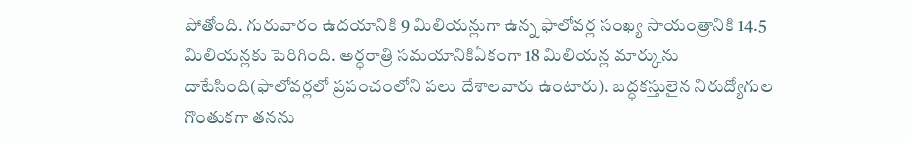పోతోంది. గురువారం ఉదయానికి 9 మిలియన్లుగా ఉన్న ఫాలోవర్ల సంఖ్య సాయంత్రానికి 14.5 మిలియన్లకు పెరిగింది. అర్ధరాత్రి సమయానికిఏకంగా 18 మిలియన్ల మార్కును దాటేసింది(ఫాలోవర్లలో ప్రపంచంలోని పలు దేశాలవారు ఉంటారు). బద్ధకస్తులైన నిరుద్యోగుల గొంతుకగా తనను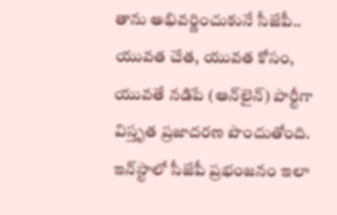తాను అభివర్ణించుకునే సీజేపీ.. యువత చేత, యువత కోసం, యువతే నడిపే (ఆన్‌లైన్‌) పార్టీగా విస్తృత ప్రజాదరణ పొందుతోంది. ఇన్‌స్టాలో సీజేపీ ప్రభంజనం ఇలా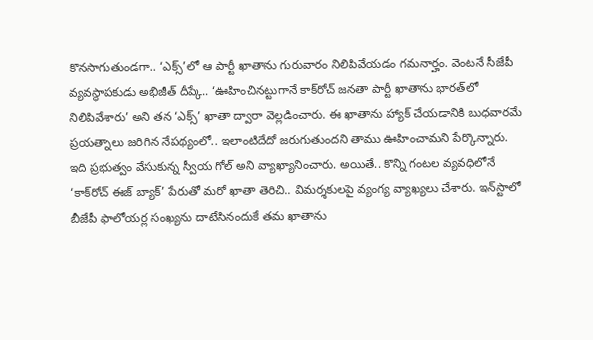కొనసాగుతుండగా.. ‘ఎక్స్‌’లో ఆ పార్టీ ఖాతాను గురువారం నిలిపివేయడం గమనార్హం. వెంటనే సీజేపీ వ్యవస్థాపకుడు అభిజీత్‌ దీప్కే.. ‘ఊహించినట్టుగానే కాక్‌రోచ్‌ జనతా పార్టీ ఖాతాను భారత్‌లో నిలిపివేశారు’ అని తన ‘ఎక్స్‌’ ఖాతా ద్వారా వెల్లడించారు. ఈ ఖాతాను హ్యాక్‌ చేయడానికి బుధవారమే ప్రయత్నాలు జరిగిన నేపథ్యంలో.. ఇలాంటిదేదో జరుగుతుందని తాము ఊహించామని పేర్కొన్నారు. ఇది ప్రభుత్వం వేసుకున్న స్వీయ గోల్‌ అని వ్యాఖ్యానించారు. అయితే.. కొన్ని గంటల వ్యవధిలోనే ‘కాక్‌రోచ్‌ ఈజ్‌ బ్యాక్‌’ పేరుతో మరో ఖాతా తెరిచి.. విమర్శకులపై వ్యంగ్య వ్యాఖ్యలు చేశారు. ఇన్‌స్టాలో బీజేపీ ఫాలోయర్ల సంఖ్యను దాటేసినందుకే తమ ఖాతాను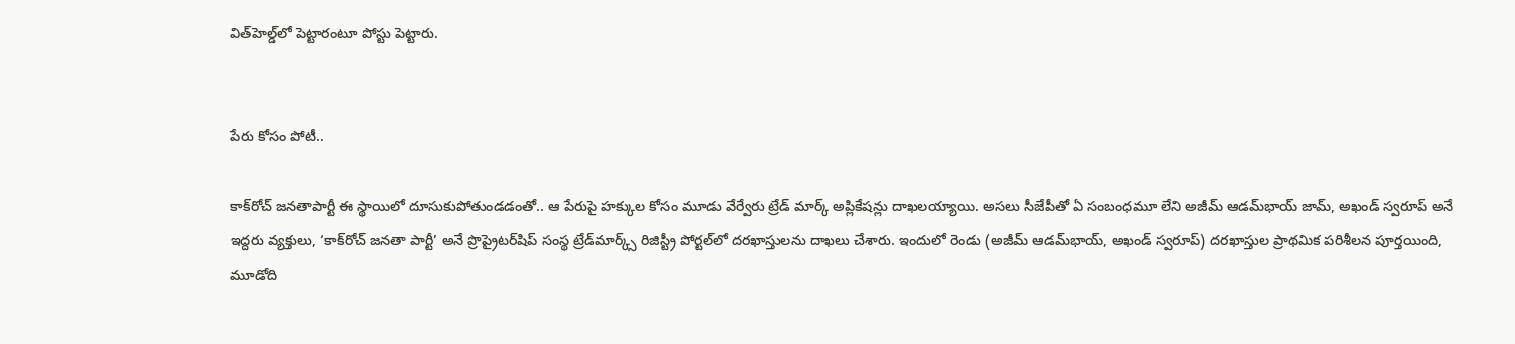విత్‌హెల్డ్‌లో పెట్టారంటూ పోస్టు పెట్టారు.


పేరు కోసం పోటీ..

కాక్‌రోచ్‌ జనతాపార్టీ ఈ స్థాయిలో దూసుకుపోతుండడంతో.. ఆ పేరుపై హక్కుల కోసం మూడు వేర్వేరు ట్రేడ్‌ మార్క్‌ అప్లికేషన్లు దాఖలయ్యాయి. అసలు సీజేపీతో ఏ సంబంధమూ లేని అజీమ్‌ ఆడమ్‌భాయ్‌ జామ్‌, అఖండ్‌ స్వరూప్‌ అనే ఇద్దరు వ్యక్తులు, ‘కాక్‌రోచ్‌ జనతా పార్టీ’ అనే ప్రొప్రైటర్‌షిప్‌ సంస్థ ట్రేడ్‌మార్క్స్‌ రిజిస్ట్రీ పోర్టల్‌లో దరఖాస్తులను దాఖలు చేశారు. ఇందులో రెండు (అజీమ్‌ ఆడమ్‌భాయ్‌, అఖండ్‌ స్వరూప్‌) దరఖాస్తుల ప్రాథమిక పరిశీలన పూర్తయింది, మూడోది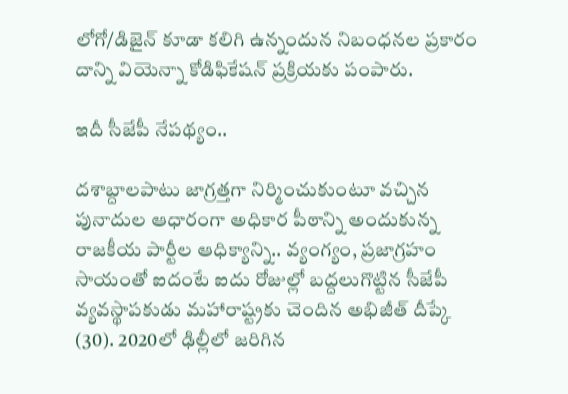లోగో/డిజైన్‌ కూడా కలిగి ఉన్నందున నిబంధనల ప్రకారం దాన్ని వియెన్నా కోడిఫికేషన్‌ ప్రక్రియకు పంపారు.

ఇదీ సీజేపీ నేపథ్యం..

దశాబ్దాలపాటు జాగ్రత్తగా నిర్మించుకుంటూ వచ్చిన పునాదుల ఆధారంగా అధికార పీఠాన్ని అందుకున్న రాజకీయ పార్టీల ఆధిక్యాన్ని.. వ్యంగ్యం, ప్రజాగ్రహం సాయంతో ఐదంటే ఐదు రోజుల్లో బద్దలుగొట్టిన సీజేపీ వ్యవస్థాపకుడు మహారాష్ట్రకు చెందిన అభిజీత్‌ దీప్కే (30). 2020లో ఢిల్లీలో జరిగిన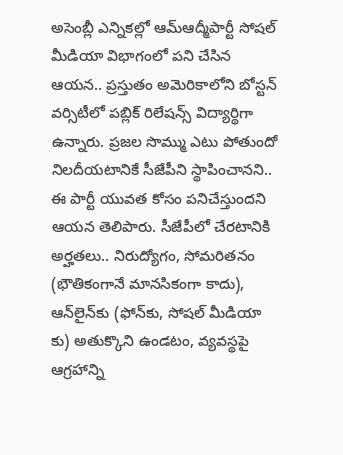అసెంబ్లీ ఎన్నికల్లో ఆమ్‌ఆద్మీపార్టీ సోషల్‌ మీడియా విభాగంలో పని చేసిన ఆయన.. ప్రస్తుతం అమెరికాలోని బోస్టన్‌ వర్సిటీలో పబ్లిక్‌ రిలేషన్స్‌ విద్యార్థిగా ఉన్నారు. ప్రజల సొమ్ము ఎటు పోతుందో నిలదీయటానికే సీజేపీని స్థాపించానని.. ఈ పార్టీ యువత కోసం పనిచేస్తుందని ఆయన తెలిపారు. సీజేపీలో చేరటానికి అర్హతలు.. నిరుద్యోగం, సోమరితనం (భౌతికంగానే మానసికంగా కాదు), ఆన్‌లైన్‌కు (ఫోన్‌కు, సోషల్‌ మీడియా కు) అతుక్కొని ఉండటం, వ్యవస్థపై ఆగ్రహాన్ని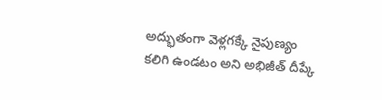అద్భుతంగా వెళ్లగక్కే నైపుణ్యం కలిగి ఉండటం అని అభిజీత్‌ దీప్కే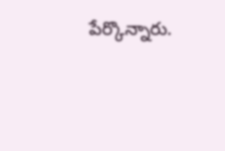పేర్కొన్నారు.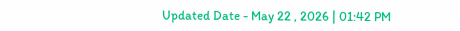Updated Date - May 22 , 2026 | 01:42 PM